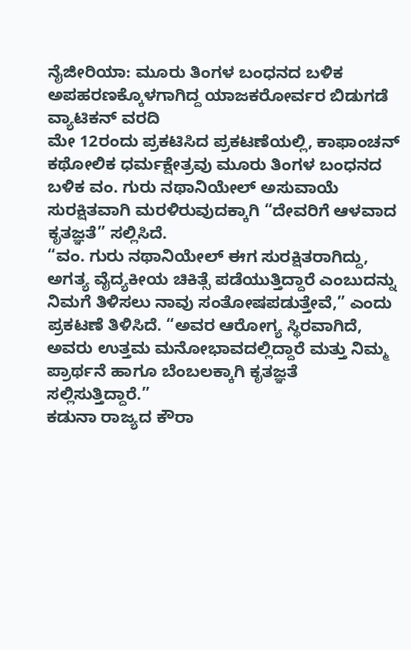ನೈಜೀರಿಯಾ: ಮೂರು ತಿಂಗಳ ಬಂಧನದ ಬಳಿಕ ಅಪಹರಣಕ್ಕೊಳಗಾಗಿದ್ದ ಯಾಜಕರೋರ್ವರ ಬಿಡುಗಡೆ
ವ್ಯಾಟಿಕನ್ ವರದಿ
ಮೇ 12ರಂದು ಪ್ರಕಟಿಸಿದ ಪ್ರಕಟಣೆಯಲ್ಲಿ, ಕಾಫಾಂಚನ್ ಕಥೋಲಿಕ ಧರ್ಮಕ್ಷೇತ್ರವು ಮೂರು ತಿಂಗಳ ಬಂಧನದ ಬಳಿಕ ವಂ. ಗುರು ನಥಾನಿಯೇಲ್ ಅಸುವಾಯೆ ಸುರಕ್ಷಿತವಾಗಿ ಮರಳಿರುವುದಕ್ಕಾಗಿ “ದೇವರಿಗೆ ಆಳವಾದ ಕೃತಜ್ಞತೆ” ಸಲ್ಲಿಸಿದೆ.
“ವಂ. ಗುರು ನಥಾನಿಯೇಲ್ ಈಗ ಸುರಕ್ಷಿತರಾಗಿದ್ದು, ಅಗತ್ಯ ವೈದ್ಯಕೀಯ ಚಿಕಿತ್ಸೆ ಪಡೆಯುತ್ತಿದ್ದಾರೆ ಎಂಬುದನ್ನು ನಿಮಗೆ ತಿಳಿಸಲು ನಾವು ಸಂತೋಷಪಡುತ್ತೇವೆ,” ಎಂದು ಪ್ರಕಟಣೆ ತಿಳಿಸಿದೆ. “ಅವರ ಆರೋಗ್ಯ ಸ್ಥಿರವಾಗಿದೆ, ಅವರು ಉತ್ತಮ ಮನೋಭಾವದಲ್ಲಿದ್ದಾರೆ ಮತ್ತು ನಿಮ್ಮ ಪ್ರಾರ್ಥನೆ ಹಾಗೂ ಬೆಂಬಲಕ್ಕಾಗಿ ಕೃತಜ್ಞತೆ ಸಲ್ಲಿಸುತ್ತಿದ್ದಾರೆ.”
ಕಡುನಾ ರಾಜ್ಯದ ಕೌರಾ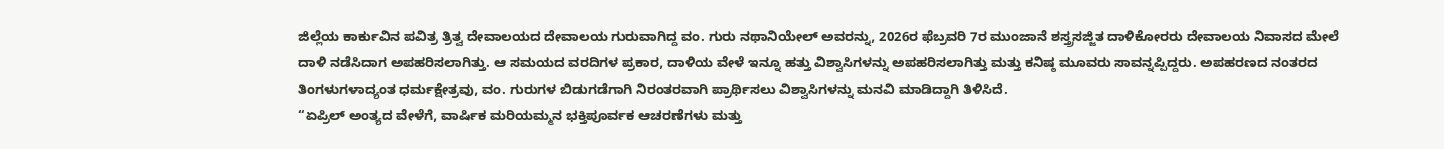ಜಿಲ್ಲೆಯ ಕಾರ್ಕುವಿನ ಪವಿತ್ರ ತ್ರಿತ್ವ ದೇವಾಲಯದ ದೇವಾಲಯ ಗುರುವಾಗಿದ್ದ ವಂ. ಗುರು ನಥಾನಿಯೇಲ್ ಅವರನ್ನು, 2026ರ ಫೆಬ್ರವರಿ 7ರ ಮುಂಜಾನೆ ಶಸ್ತ್ರಸಜ್ಜಿತ ದಾಳಿಕೋರರು ದೇವಾಲಯ ನಿವಾಸದ ಮೇಲೆ ದಾಳಿ ನಡೆಸಿದಾಗ ಅಪಹರಿಸಲಾಗಿತ್ತು. ಆ ಸಮಯದ ವರದಿಗಳ ಪ್ರಕಾರ, ದಾಳಿಯ ವೇಳೆ ಇನ್ನೂ ಹತ್ತು ವಿಶ್ವಾಸಿಗಳನ್ನು ಅಪಹರಿಸಲಾಗಿತ್ತು ಮತ್ತು ಕನಿಷ್ಠ ಮೂವರು ಸಾವನ್ನಪ್ಪಿದ್ದರು. ಅಪಹರಣದ ನಂತರದ ತಿಂಗಳುಗಳಾದ್ಯಂತ ಧರ್ಮಕ್ಷೇತ್ರವು, ವಂ. ಗುರುಗಳ ಬಿಡುಗಡೆಗಾಗಿ ನಿರಂತರವಾಗಿ ಪ್ರಾರ್ಥಿಸಲು ವಿಶ್ವಾಸಿಗಳನ್ನು ಮನವಿ ಮಾಡಿದ್ದಾಗಿ ತಿಳಿಸಿದೆ.
“ಏಪ್ರಿಲ್ ಅಂತ್ಯದ ವೇಳೆಗೆ, ವಾರ್ಷಿಕ ಮರಿಯಮ್ಮನ ಭಕ್ತಿಪೂರ್ವಕ ಆಚರಣೆಗಳು ಮತ್ತು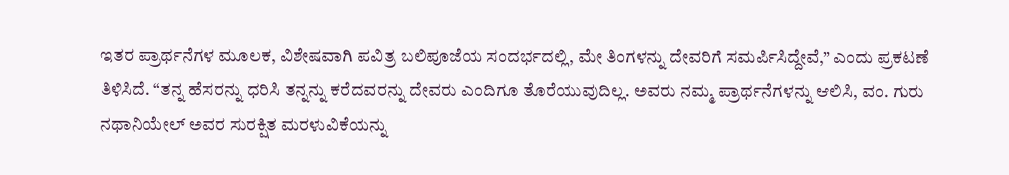ಇತರ ಪ್ರಾರ್ಥನೆಗಳ ಮೂಲಕ, ವಿಶೇಷವಾಗಿ ಪವಿತ್ರ ಬಲಿಪೂಜೆಯ ಸಂದರ್ಭದಲ್ಲಿ, ಮೇ ತಿಂಗಳನ್ನು ದೇವರಿಗೆ ಸಮರ್ಪಿಸಿದ್ದೇವೆ,” ಎಂದು ಪ್ರಕಟಣೆ ತಿಳಿಸಿದೆ. “ತನ್ನ ಹೆಸರನ್ನು ಧರಿಸಿ ತನ್ನನ್ನು ಕರೆದವರನ್ನು ದೇವರು ಎಂದಿಗೂ ತೊರೆಯುವುದಿಲ್ಲ. ಅವರು ನಮ್ಮ ಪ್ರಾರ್ಥನೆಗಳನ್ನು ಆಲಿಸಿ, ವಂ. ಗುರು ನಥಾನಿಯೇಲ್ ಅವರ ಸುರಕ್ಷಿತ ಮರಳುವಿಕೆಯನ್ನು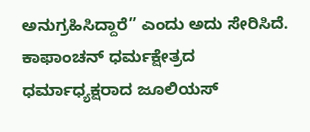ಅನುಗ್ರಹಿಸಿದ್ದಾರೆ” ಎಂದು ಅದು ಸೇರಿಸಿದೆ.
ಕಾಫಾಂಚನ್ ಧರ್ಮಕ್ಷೇತ್ರದ ಧರ್ಮಾಧ್ಯಕ್ಷರಾದ ಜೂಲಿಯಸ್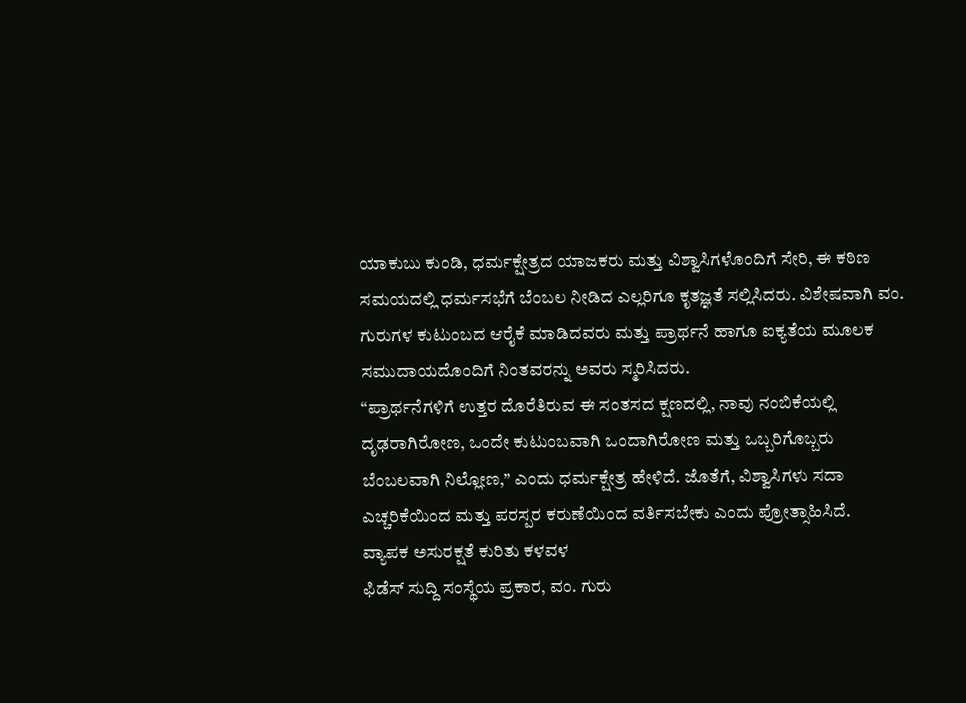ಯಾಕುಬು ಕುಂಡಿ, ಧರ್ಮಕ್ಷೇತ್ರದ ಯಾಜಕರು ಮತ್ತು ವಿಶ್ವಾಸಿಗಳೊಂದಿಗೆ ಸೇರಿ, ಈ ಕಠಿಣ ಸಮಯದಲ್ಲಿ ಧರ್ಮಸಭೆಗೆ ಬೆಂಬಲ ನೀಡಿದ ಎಲ್ಲರಿಗೂ ಕೃತಜ್ಞತೆ ಸಲ್ಲಿಸಿದರು. ವಿಶೇಷವಾಗಿ ವಂ. ಗುರುಗಳ ಕುಟುಂಬದ ಆರೈಕೆ ಮಾಡಿದವರು ಮತ್ತು ಪ್ರಾರ್ಥನೆ ಹಾಗೂ ಐಕ್ಯತೆಯ ಮೂಲಕ ಸಮುದಾಯದೊಂದಿಗೆ ನಿಂತವರನ್ನು ಅವರು ಸ್ಮರಿಸಿದರು.
“ಪ್ರಾರ್ಥನೆಗಳಿಗೆ ಉತ್ತರ ದೊರೆತಿರುವ ಈ ಸಂತಸದ ಕ್ಷಣದಲ್ಲಿ, ನಾವು ನಂಬಿಕೆಯಲ್ಲಿ ದೃಢರಾಗಿರೋಣ, ಒಂದೇ ಕುಟುಂಬವಾಗಿ ಒಂದಾಗಿರೋಣ ಮತ್ತು ಒಬ್ಬರಿಗೊಬ್ಬರು ಬೆಂಬಲವಾಗಿ ನಿಲ್ಲೋಣ,” ಎಂದು ಧರ್ಮಕ್ಷೇತ್ರ ಹೇಳಿದೆ. ಜೊತೆಗೆ, ವಿಶ್ವಾಸಿಗಳು ಸದಾ ಎಚ್ಚರಿಕೆಯಿಂದ ಮತ್ತು ಪರಸ್ಪರ ಕರುಣೆಯಿಂದ ವರ್ತಿಸಬೇಕು ಎಂದು ಪ್ರೋತ್ಸಾಹಿಸಿದೆ.
ವ್ಯಾಪಕ ಅಸುರಕ್ಷತೆ ಕುರಿತು ಕಳವಳ
ಫಿಡೆಸ್ ಸುದ್ದಿ ಸಂಸ್ಥೆಯ ಪ್ರಕಾರ, ವಂ. ಗುರು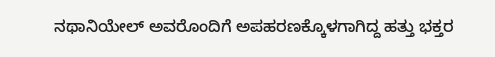ನಥಾನಿಯೇಲ್ ಅವರೊಂದಿಗೆ ಅಪಹರಣಕ್ಕೊಳಗಾಗಿದ್ದ ಹತ್ತು ಭಕ್ತರ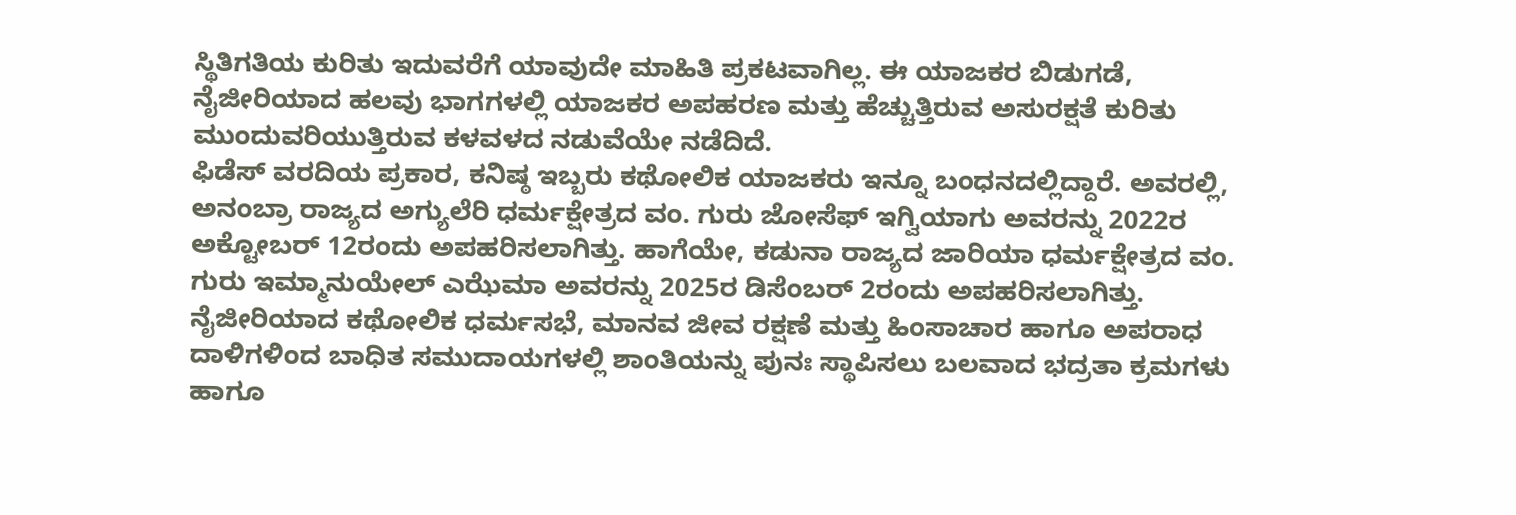ಸ್ಥಿತಿಗತಿಯ ಕುರಿತು ಇದುವರೆಗೆ ಯಾವುದೇ ಮಾಹಿತಿ ಪ್ರಕಟವಾಗಿಲ್ಲ. ಈ ಯಾಜಕರ ಬಿಡುಗಡೆ, ನೈಜೀರಿಯಾದ ಹಲವು ಭಾಗಗಳಲ್ಲಿ ಯಾಜಕರ ಅಪಹರಣ ಮತ್ತು ಹೆಚ್ಚುತ್ತಿರುವ ಅಸುರಕ್ಷತೆ ಕುರಿತು ಮುಂದುವರಿಯುತ್ತಿರುವ ಕಳವಳದ ನಡುವೆಯೇ ನಡೆದಿದೆ.
ಫಿಡೆಸ್ ವರದಿಯ ಪ್ರಕಾರ, ಕನಿಷ್ಠ ಇಬ್ಬರು ಕಥೋಲಿಕ ಯಾಜಕರು ಇನ್ನೂ ಬಂಧನದಲ್ಲಿದ್ದಾರೆ. ಅವರಲ್ಲಿ, ಅನಂಬ್ರಾ ರಾಜ್ಯದ ಅಗ್ಯುಲೆರಿ ಧರ್ಮಕ್ಷೇತ್ರದ ವಂ. ಗುರು ಜೋಸೆಫ್ ಇಗ್ವಿಯಾಗು ಅವರನ್ನು 2022ರ ಅಕ್ಟೋಬರ್ 12ರಂದು ಅಪಹರಿಸಲಾಗಿತ್ತು. ಹಾಗೆಯೇ, ಕಡುನಾ ರಾಜ್ಯದ ಜಾರಿಯಾ ಧರ್ಮಕ್ಷೇತ್ರದ ವಂ. ಗುರು ಇಮ್ಮಾನುಯೇಲ್ ಎಝೆಮಾ ಅವರನ್ನು 2025ರ ಡಿಸೆಂಬರ್ 2ರಂದು ಅಪಹರಿಸಲಾಗಿತ್ತು.
ನೈಜೀರಿಯಾದ ಕಥೋಲಿಕ ಧರ್ಮಸಭೆ, ಮಾನವ ಜೀವ ರಕ್ಷಣೆ ಮತ್ತು ಹಿಂಸಾಚಾರ ಹಾಗೂ ಅಪರಾಧ ದಾಳಿಗಳಿಂದ ಬಾಧಿತ ಸಮುದಾಯಗಳಲ್ಲಿ ಶಾಂತಿಯನ್ನು ಪುನಃ ಸ್ಥಾಪಿಸಲು ಬಲವಾದ ಭದ್ರತಾ ಕ್ರಮಗಳು ಹಾಗೂ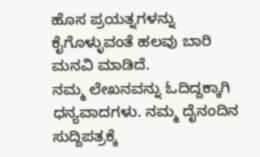ಹೊಸ ಪ್ರಯತ್ನಗಳನ್ನು ಕೈಗೊಳ್ಳುವಂತೆ ಹಲವು ಬಾರಿ ಮನವಿ ಮಾಡಿದೆ.
ನಮ್ಮ ಲೇಖನವನ್ನು ಓದಿದ್ದಕ್ಕಾಗಿ ಧನ್ಯವಾದಗಳು. ನಮ್ಮ ದೈನಂದಿನ ಸುದ್ದಿಪತ್ರಕ್ಕೆ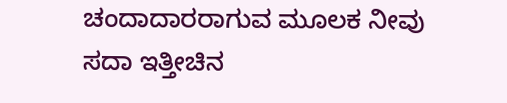ಚಂದಾದಾರರಾಗುವ ಮೂಲಕ ನೀವು ಸದಾ ಇತ್ತೀಚಿನ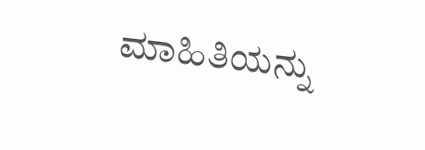ಮಾಹಿತಿಯನ್ನು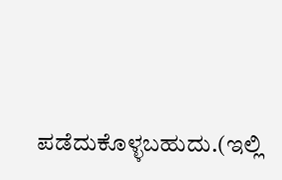ಪಡೆದುಕೊಳ್ಳಬಹುದು.(ಇಲ್ಲಿ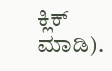ಕ್ಲಿಕ್ ಮಾಡಿ).